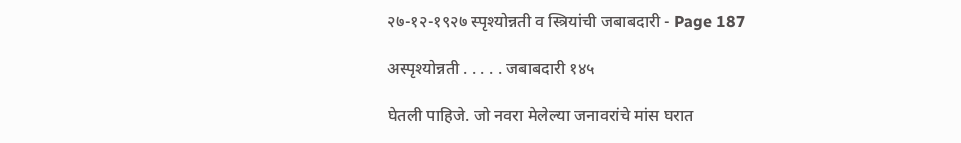२७-१२-१९२७ स्पृश्योन्नती व स्त्रियांची जबाबदारी - Page 187

अस्पृश्योन्नती . . . . . जबाबदारी १४५

घेतली पाहिजे. जो नवरा मेलेल्या जनावरांचे मांस घरात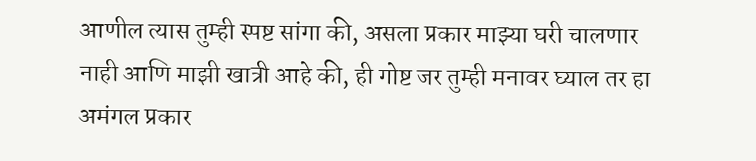आणील त्यास तुम्ही स्पष्ट सांगा की, असला प्रकार माझ्या घरी चालणार नाही आणि माझी खात्री आहे की, ही गोष्ट जर तुम्ही मनावर घ्याल तर हा अमंगल प्रकार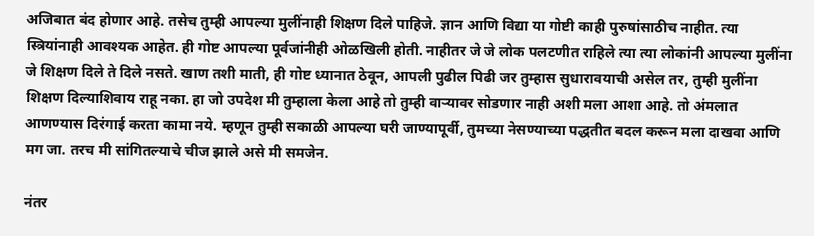अजिबात बंद होणार आहे. तसेच तुम्ही आपल्या मुलींनाही शिक्षण दिले पाहिजे. ज्ञान आणि विद्या या गोष्टी काही पुरुषांसाठीच नाहीत. त्या स्त्रियांनाही आवश्यक आहेत. ही गोष्ट आपल्या पूर्वजांनीही ओळखिली होती. नाहीतर जे जे लोक पलटणीत राहिले त्या त्या लोकांनी आपल्या मुलींना जे शिक्षण दिले ते दिले नसते. खाण तशी माती, ही गोष्ट ध्यानात ठेवून, आपली पुढील पिढी जर तुम्हास सुधारावयाची असेल तर, तुम्ही मुलींना शिक्षण दिल्याशिवाय राहू नका. हा जो उपदेश मी तुम्हाला केला आहे तो तुम्ही वाऱ्यावर सोडणार नाही अशी मला आशा आहे. तो अंमलात आणण्यास दिरंगाई करता कामा नये. म्हणून तुम्ही सकाळी आपल्या घरी जाण्यापूर्वी, तुमच्या नेसण्याच्या पद्धतीत बदल करून मला दाखवा आणि मग जा. तरच मी सांगितल्याचे चीज झाले असे मी समजेन.

नंतर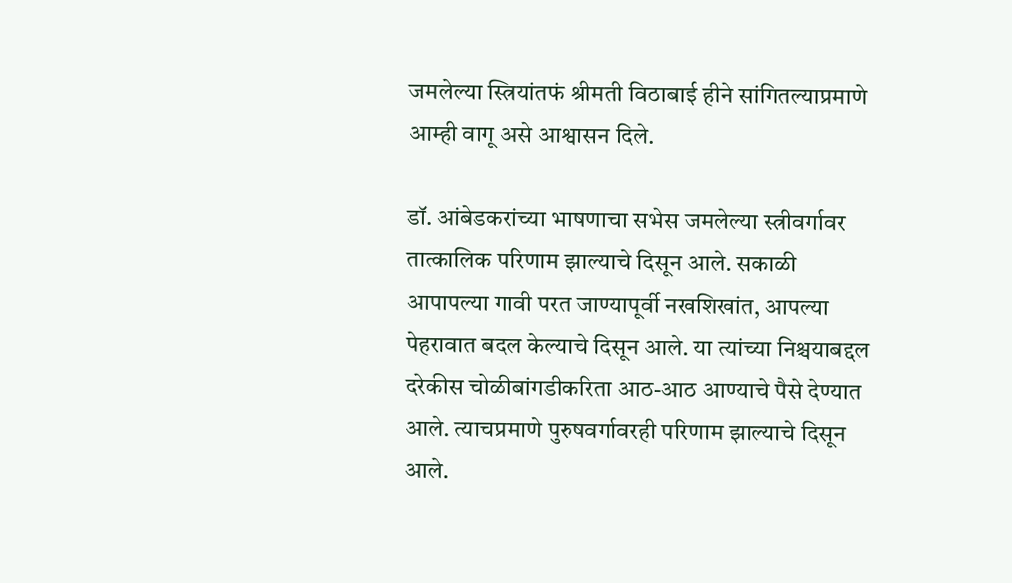जमलेल्या स्त्रियांतफं श्रीमती विठाबाई हीने सांगितल्याप्रमाणे आम्ही वागू असे आश्वासन दिले.

डॉ. आंबेडकरांच्या भाषणाचा सभेस जमलेल्या स्त्रीवर्गावर तात्कालिक परिणाम झाल्याचे दिसून आले. सकाळी आपापल्या गावी परत जाण्यापूर्वी नखशिखांत, आपल्या पेहरावात बदल केल्याचे दिसून आले. या त्यांच्या निश्चयाबद्दल दरेकीस चोळीबांगडीकरिता आठ-आठ आण्याचे पैसे देण्यात आले. त्याचप्रमाणे पुरुषवर्गावरही परिणाम झाल्याचे दिसून आले.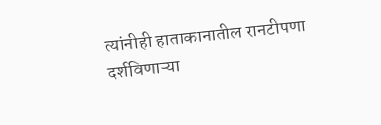त्यांनीही हाताकानातील रानटीपणा दर्शविणाऱ्या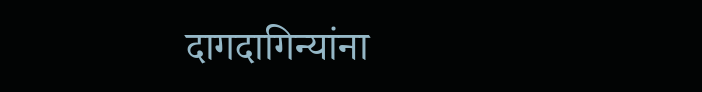दागदागिन्यांना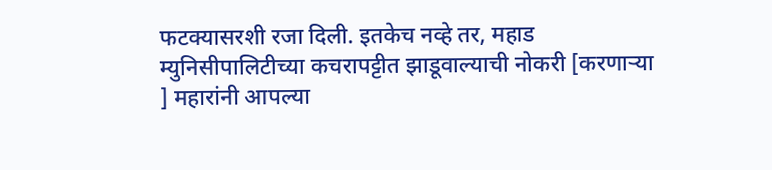फटक्यासरशी रजा दिली. इतकेच नव्हे तर, महाड म्युनिसीपालिटीच्या कचरापट्टीत झाडूवाल्याची नोकरी [करणाऱ्या ] महारांनी आपल्या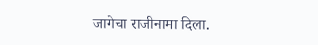जागेचा राजीनामा दिला.